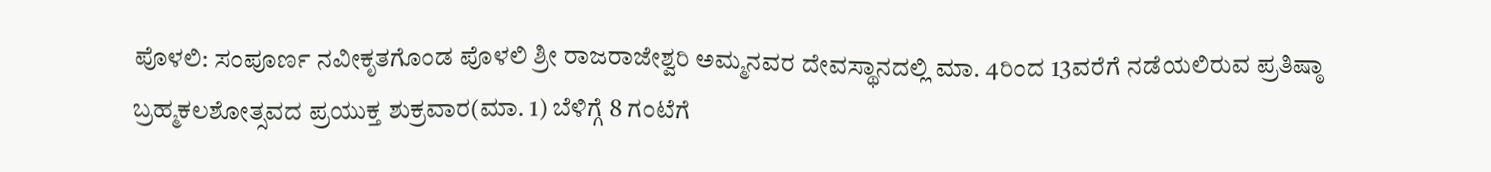ಪೊಳಲಿ: ಸಂಪೂರ್ಣ ನವೀಕೃತಗೊಂಡ ಪೊಳಲಿ ಶ್ರೀ ರಾಜರಾಜೇಶ್ವರಿ ಅಮ್ಮನವರ ದೇವಸ್ಥಾನದಲ್ಲಿ ಮಾ. 4ರಿಂದ 13ವರೆಗೆ ನಡೆಯಲಿರುವ ಪ್ರತಿಷ್ಠಾ ಬ್ರಹ್ಮಕಲಶೋತ್ಸವದ ಪ್ರಯುಕ್ತ ಶುಕ್ರವಾರ(ಮಾ. 1) ಬೆಳಿಗ್ಗೆ 8 ಗಂಟೆಗೆ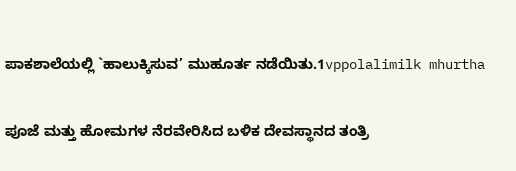ಪಾಕಶಾಲೆಯಲ್ಲಿ `ಹಾಲುಕ್ಕಿಸುವ’ ಮುಹೂರ್ತ ನಡೆಯಿತು.1vppolalimilk mhurtha

ಪೂಜೆ ಮತ್ತು ಹೋಮಗಳ ನೆರವೇರಿಸಿದ ಬಳಿಕ ದೇವಸ್ಥಾನದ ತಂತ್ರಿ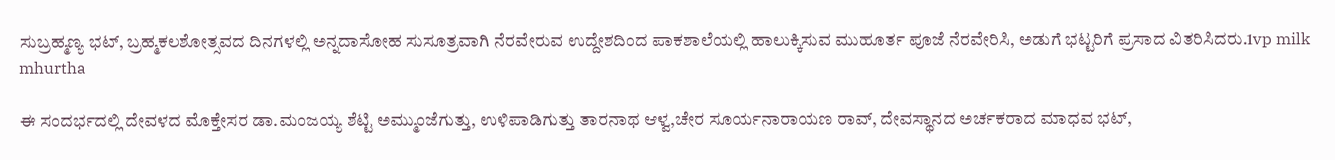ಸುಬ್ರಹ್ಮಣ್ಯ ಭಟ್, ಬ್ರಹ್ಮಕಲಶೋತ್ಸವದ ದಿನಗಳಲ್ಲಿ ಅನ್ನದಾಸೋಹ ಸುಸೂತ್ರವಾಗಿ ನೆರವೇರುವ ಉದ್ದೇಶದಿಂದ ಪಾಕಶಾಲೆಯಲ್ಲಿ ಹಾಲುಕ್ಕಿಸುವ ಮುಹೂರ್ತ ಪೂಜೆ ನೆರವೇರಿಸಿ, ಅಡುಗೆ ಭಟ್ಟರಿಗೆ ಪ್ರಸಾದ ವಿತರಿಸಿದರು.1vp milk mhurtha

ಈ ಸಂದರ್ಭದಲ್ಲಿ ದೇವಳದ ಮೊಕ್ತೇಸರ ಡಾ.ಮಂಜಯ್ಯ ಶೆಟ್ಟಿ ಅಮ್ಮುಂಜೆಗುತ್ತು, ಉಳಿಪಾಡಿಗುತ್ತು ತಾರನಾಥ ಆಳ್ವ,ಚೇರ ಸೂರ್ಯನಾರಾಯಣ ರಾವ್, ದೇವಸ್ಥಾನದ ಅರ್ಚಕರಾದ ಮಾಧವ ಭಟ್,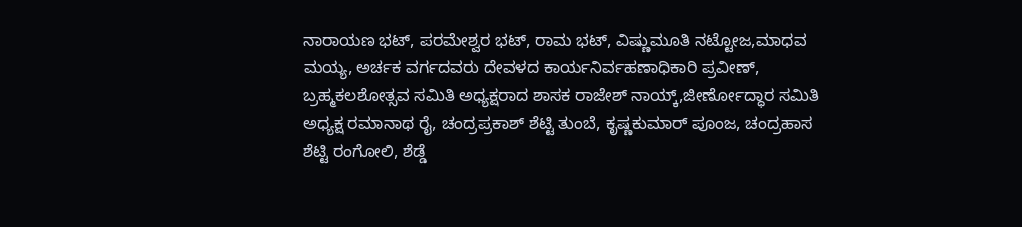ನಾರಾಯಣ ಭಟ್, ಪರಮೇಶ್ವರ ಭಟ್, ರಾಮ ಭಟ್, ವಿಷ್ಣುಮೂತಿ ನಟ್ಟೋಜ,ಮಾಧವ ಮಯ್ಯ, ಅರ್ಚಕ ವರ್ಗದವರು ದೇವಳದ ಕಾರ್ಯನಿರ್ವಹಣಾಧಿಕಾರಿ ಪ್ರವೀಣ್, ಬ್ರಹ್ಮಕಲಶೋತ್ಸವ ಸಮಿತಿ ಅಧ್ಯಕ್ಷರಾದ ಶಾಸಕ ರಾಜೇಶ್ ನಾಯ್ಕ್,ಜೀರ್ಣೋದ್ಧಾರ ಸಮಿತಿ ಅಧ್ಯಕ್ಷ ರಮಾನಾಥ ರೈ, ಚಂದ್ರಪ್ರಕಾಶ್ ಶೆಟ್ಟಿ ತುಂಬೆ, ಕೃಷ್ಣಕುಮಾರ್ ಪೂಂಜ, ಚಂದ್ರಹಾಸ ಶೆಟ್ಟಿ ರಂಗೋಲಿ, ಶೆಡ್ಡೆ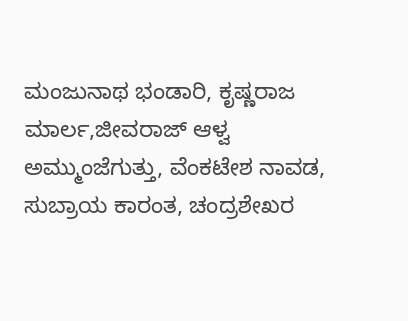ಮಂಜುನಾಥ ಭಂಡಾರಿ, ಕೃಷ್ಣರಾಜ ಮಾರ್ಲ,ಜೀವರಾಜ್ ಆಳ್ವ ಅಮ್ಮುಂಜೆಗುತ್ತು, ವೆಂಕಟೇಶ ನಾವಡ, ಸುಬ್ರಾಯ ಕಾರಂತ, ಚಂದ್ರಶೇಖರ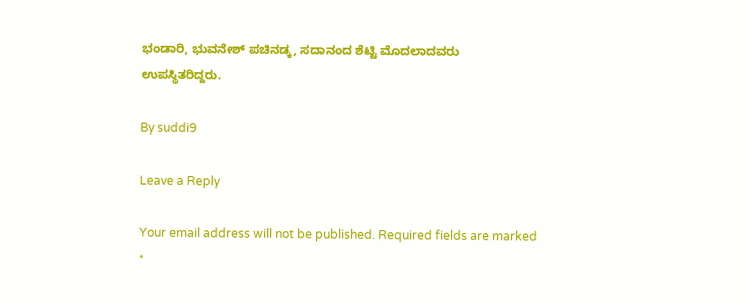ಭಂಡಾರಿ, ಭುವನೇಶ್ ಪಚಿನಡ್ಕ, ಸದಾನಂದ ಶೆಟ್ಟಿ ಮೊದಲಾದವರು ಉಪಸ್ಥಿತರಿದ್ದರು.

By suddi9

Leave a Reply

Your email address will not be published. Required fields are marked *